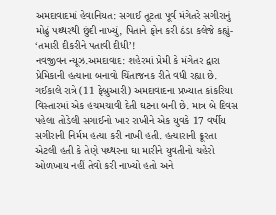અમદાવાદમાં હેવાનિયત: સગાઈ તૂટતા પૂર્વ મંગેતરે સગીરાનું મોઢું પથ્થરથી છુંદી નાખ્યું, પિતાને ફોન કરી ઠંડા કલેજે કહ્યું- ‘તમારી દીકરીને પતાવી દીધી’!
નવજીવન ન્યૂઝ.અમદાવાદ: શહેરમાં પ્રેમી કે મંગેતર દ્વારા પ્રેમિકાની હત્યાના બનાવો ચિંતાજનક રીતે વધી રહ્યા છે. ગઈકાલે રાત્રે (11 ફેબ્રુઆરી) અમદાવાદના પ્રખ્યાત કાંકરિયા વિસ્તારમાં એક હચમચાવી દેતી ઘટના બની છે. માત્ર બે દિવસ પહેલા તોડેલી સગાઈનો ખાર રાખીને એક યુવકે 17 વર્ષીય સગીરાની નિર્મમ હત્યા કરી નાખી હતી. હત્યારાની ક્રૂરતા એટલી હતી કે તેણે પથ્થરના ઘા મારીને યુવતીનો ચહેરો ઓળખાય નહીં તેવો કરી નાખ્યો હતો અને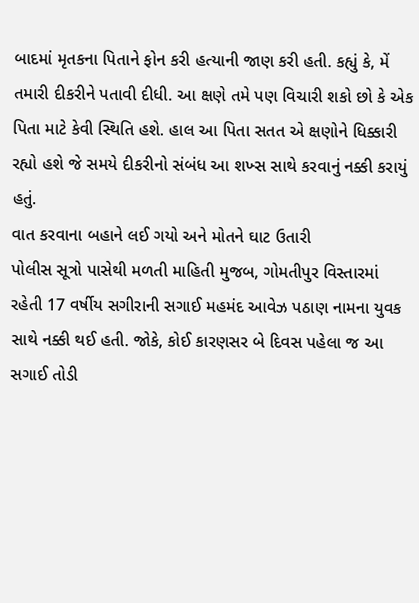બાદમાં મૃતકના પિતાને ફોન કરી હત્યાની જાણ કરી હતી. કહ્યું કે, મેં તમારી દીકરીને પતાવી દીધી. આ ક્ષણે તમે પણ વિચારી શકો છો કે એક પિતા માટે કેવી સ્થિતિ હશે. હાલ આ પિતા સતત એ ક્ષણોને ધિક્કારી રહ્યો હશે જે સમયે દીકરીનો સંબંધ આ શખ્સ સાથે કરવાનું નક્કી કરાયું હતું.
વાત કરવાના બહાને લઈ ગયો અને મોતને ઘાટ ઉતારી
પોલીસ સૂત્રો પાસેથી મળતી માહિતી મુજબ, ગોમતીપુર વિસ્તારમાં રહેતી 17 વર્ષીય સગીરાની સગાઈ મહમંદ આવેઝ પઠાણ નામના યુવક સાથે નક્કી થઈ હતી. જોકે, કોઈ કારણસર બે દિવસ પહેલા જ આ સગાઈ તોડી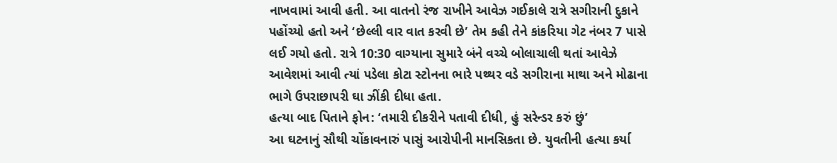નાખવામાં આવી હતી. આ વાતનો રંજ રાખીને આવેઝ ગઈકાલે રાત્રે સગીરાની દુકાને પહોંચ્યો હતો અને ‘છેલ્લી વાર વાત કરવી છે’ તેમ કહી તેને કાંકરિયા ગેટ નંબર 7 પાસે લઈ ગયો હતો. રાત્રે 10:30 વાગ્યાના સુમારે બંને વચ્ચે બોલાચાલી થતાં આવેઝે આવેશમાં આવી ત્યાં પડેલા કોટા સ્ટોનના ભારે પથ્થર વડે સગીરાના માથા અને મોઢાના ભાગે ઉપરાછાપરી ઘા ઝીંકી દીધા હતા.
હત્યા બાદ પિતાને ફોન: ‘તમારી દીકરીને પતાવી દીધી, હું સરેન્ડર કરું છું’
આ ઘટનાનું સૌથી ચોંકાવનારું પાસું આરોપીની માનસિકતા છે. યુવતીની હત્યા કર્યા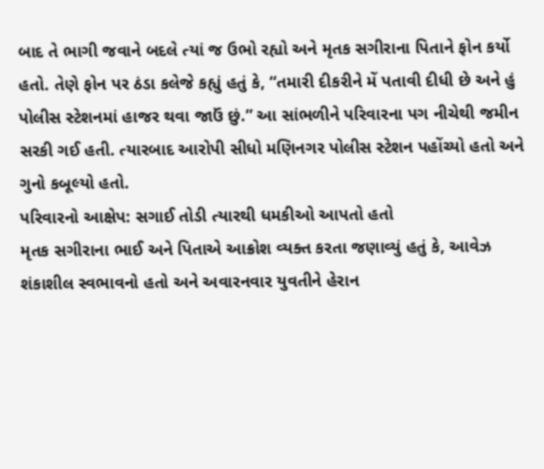બાદ તે ભાગી જવાને બદલે ત્યાં જ ઉભો રહ્યો અને મૃતક સગીરાના પિતાને ફોન કર્યો હતો. તેણે ફોન પર ઠંડા કલેજે કહ્યું હતું કે, “તમારી દીકરીને મેં પતાવી દીધી છે અને હું પોલીસ સ્ટેશનમાં હાજર થવા જાઉં છું.” આ સાંભળીને પરિવારના પગ નીચેથી જમીન સરકી ગઈ હતી. ત્યારબાદ આરોપી સીધો મણિનગર પોલીસ સ્ટેશન પહોંચ્યો હતો અને ગુનો કબૂલ્યો હતો.
પરિવારનો આક્ષેપ: સગાઈ તોડી ત્યારથી ધમકીઓ આપતો હતો
મૃતક સગીરાના ભાઈ અને પિતાએ આક્રોશ વ્યક્ત કરતા જણાવ્યું હતું કે, આવેઝ શંકાશીલ સ્વભાવનો હતો અને અવારનવાર યુવતીને હેરાન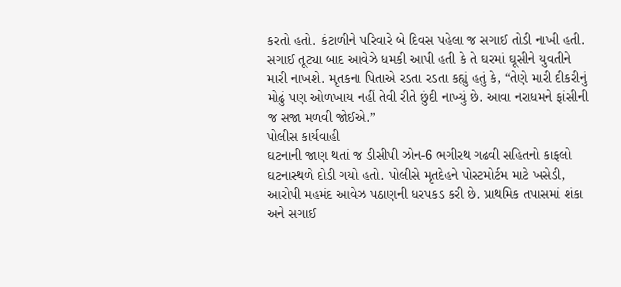કરતો હતો. કંટાળીને પરિવારે બે દિવસ પહેલા જ સગાઈ તોડી નાખી હતી. સગાઈ તૂટ્યા બાદ આવેઝે ધમકી આપી હતી કે તે ઘરમાં ઘૂસીને યુવતીને મારી નાખશે. મૃતકના પિતાએ રડતા રડતા કહ્યું હતું કે, “તેણે મારી દીકરીનું મોઢું પણ ઓળખાય નહીં તેવી રીતે છુંદી નાખ્યું છે. આવા નરાધમને ફાંસીની જ સજા મળવી જોઈએ.”
પોલીસ કાર્યવાહી
ઘટનાની જાણ થતાં જ ડીસીપી ઝોન-6 ભગીરથ ગઢવી સહિતનો કાફલો ઘટનાસ્થળે દોડી ગયો હતો. પોલીસે મૃતદેહને પોસ્ટમોર્ટમ માટે ખસેડી, આરોપી મહમંદ આવેઝ પઠાણની ધરપકડ કરી છે. પ્રાથમિક તપાસમાં શંકા અને સગાઈ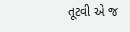તૂટવી એ જ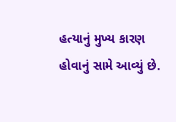હત્યાનું મુખ્ય કારણ હોવાનું સામે આવ્યું છે.